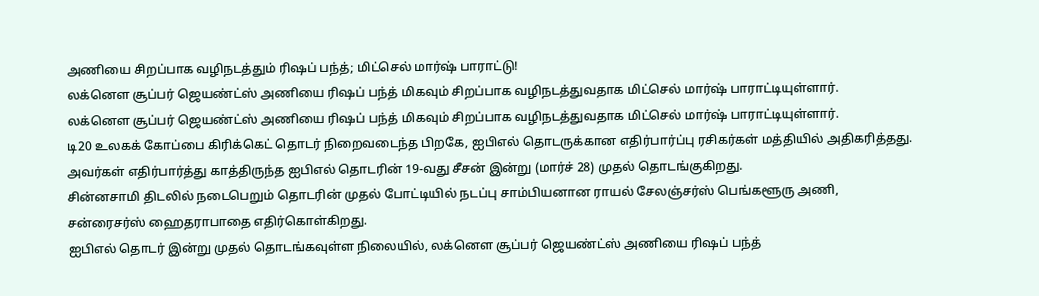அணியை சிறப்பாக வழிநடத்தும் ரிஷப் பந்த்; மிட்செல் மார்ஷ் பாராட்டு!
லக்னௌ சூப்பர் ஜெயண்ட்ஸ் அணியை ரிஷப் பந்த் மிகவும் சிறப்பாக வழிநடத்துவதாக மிட்செல் மார்ஷ் பாராட்டியுள்ளார்.
லக்னௌ சூப்பர் ஜெயண்ட்ஸ் அணியை ரிஷப் பந்த் மிகவும் சிறப்பாக வழிநடத்துவதாக மிட்செல் மார்ஷ் பாராட்டியுள்ளார்.
டி20 உலகக் கோப்பை கிரிக்கெட் தொடர் நிறைவடைந்த பிறகே, ஐபிஎல் தொடருக்கான எதிர்பார்ப்பு ரசிகர்கள் மத்தியில் அதிகரித்தது. அவர்கள் எதிர்பார்த்து காத்திருந்த ஐபிஎல் தொடரின் 19-வது சீசன் இன்று (மார்ச் 28) முதல் தொடங்குகிறது.
சின்னசாமி திடலில் நடைபெறும் தொடரின் முதல் போட்டியில் நடப்பு சாம்பியனான ராயல் சேலஞ்சர்ஸ் பெங்களூரு அணி, சன்ரைசர்ஸ் ஹைதராபாதை எதிர்கொள்கிறது.
ஐபிஎல் தொடர் இன்று முதல் தொடங்கவுள்ள நிலையில், லக்னௌ சூப்பர் ஜெயண்ட்ஸ் அணியை ரிஷப் பந்த்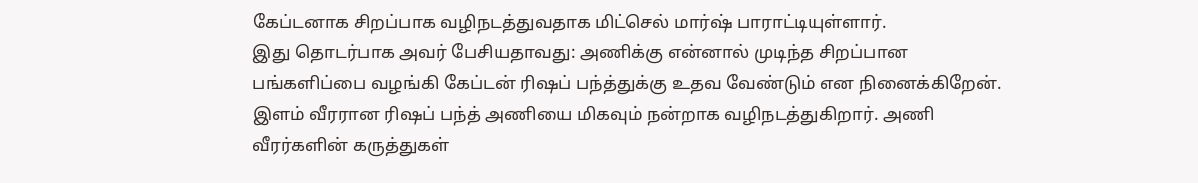கேப்டனாக சிறப்பாக வழிநடத்துவதாக மிட்செல் மார்ஷ் பாராட்டியுள்ளார்.
இது தொடர்பாக அவர் பேசியதாவது: அணிக்கு என்னால் முடிந்த சிறப்பான பங்களிப்பை வழங்கி கேப்டன் ரிஷப் பந்த்துக்கு உதவ வேண்டும் என நினைக்கிறேன். இளம் வீரரான ரிஷப் பந்த் அணியை மிகவும் நன்றாக வழிநடத்துகிறார். அணி வீரர்களின் கருத்துகள்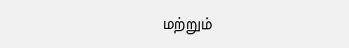மற்றும்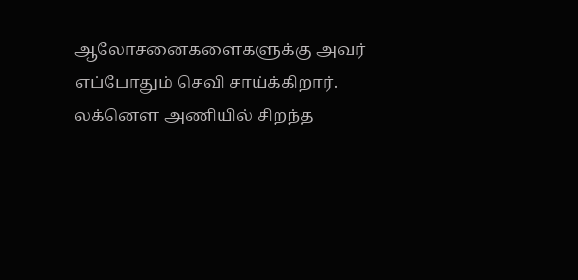ஆலோசனைகளைகளுக்கு அவர் எப்போதும் செவி சாய்க்கிறார். லக்னௌ அணியில் சிறந்த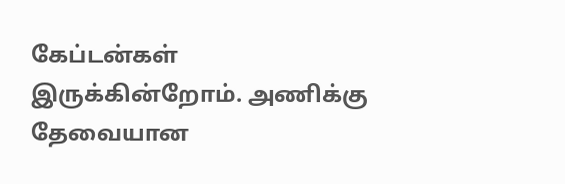கேப்டன்கள் இருக்கின்றோம். அணிக்கு தேவையான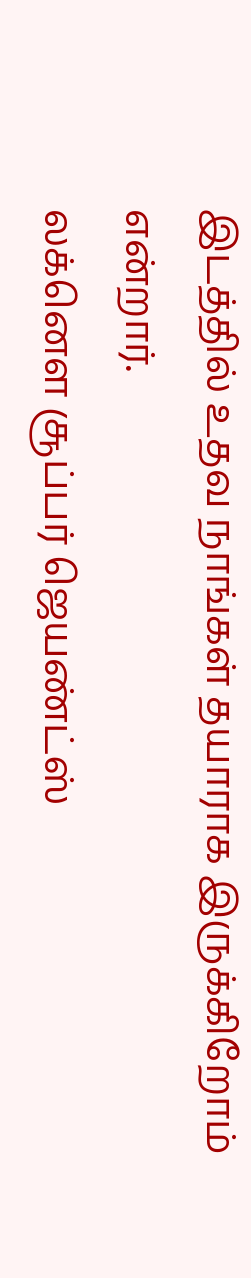இடத்தில் உதவ நாங்கள் தயாராக இருக்கிறோம் என்றார்.
லக்னௌ சூப்பர் ஜெயண்ட்ஸ்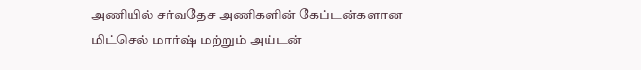அணியில் சர்வதேச அணிகளின் கேப்டன்களான மிட்செல் மார்ஷ் மற்றும் அய்டன்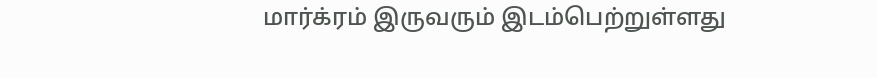மார்க்ரம் இருவரும் இடம்பெற்றுள்ளது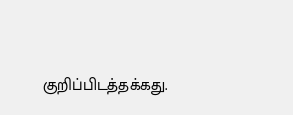குறிப்பிடத்தக்கது.